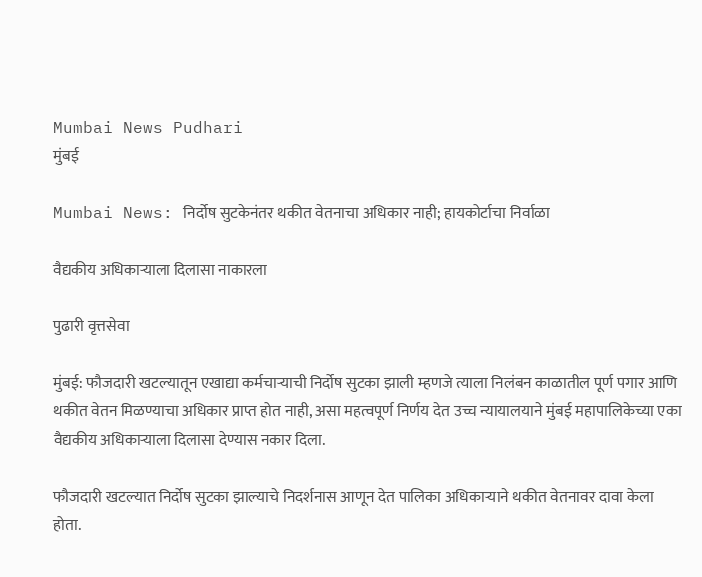Mumbai News Pudhari
मुंबई

Mumbai News: निर्दोष सुटकेनंतर थकीत वेतनाचा अधिकार नाही; हायकोर्टाचा निर्वाळा

वैद्यकीय अधिकाऱ्याला दिलासा नाकारला

पुढारी वृत्तसेवा

मुंबई: फौजदारी खटल्यातून एखाद्या कर्मचाऱ्याची निर्दोष सुटका झाली म्हणजे त्याला निलंबन काळातील पूर्ण पगार आणि थकीत वेतन मिळण्याचा अधिकार प्राप्त होत नाही, असा महत्वपूर्ण निर्णय देत उच्च न्यायालयाने मुंबई महापालिकेच्या एका वैद्यकीय अधिकाऱ्याला दिलासा देण्यास नकार दिला.

फौजदारी खटल्यात निर्दोष सुटका झाल्याचे निदर्शनास आणून देत पालिका अधिकाऱ्याने थकीत वेतनावर दावा केला होता.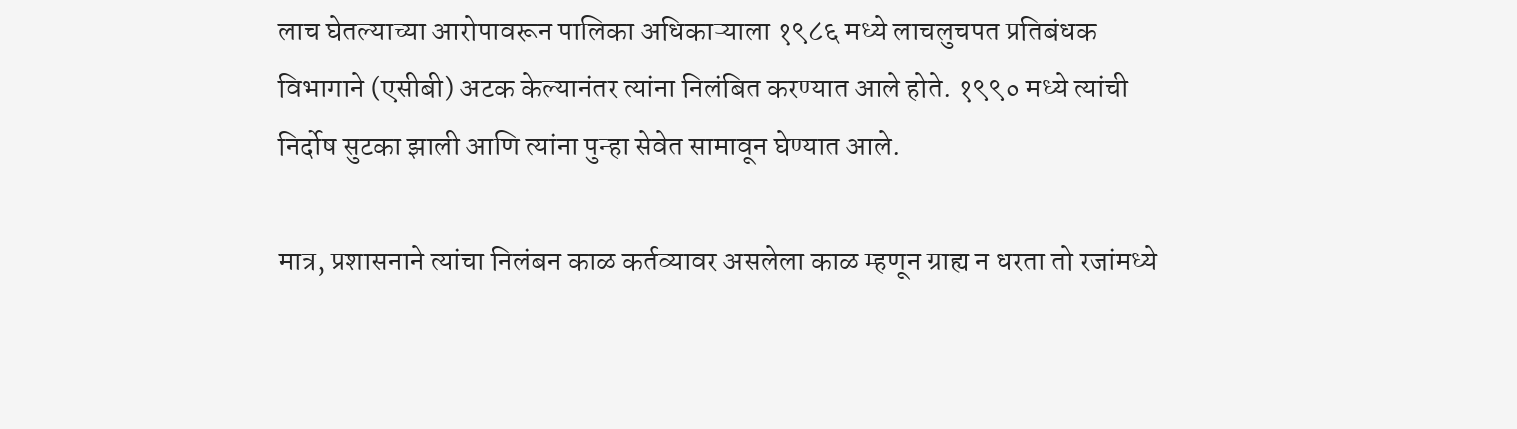लाच घेतल्याच्या आरोपावरून पालिका अधिकाऱ्याला १९८६ मध्ये लाचलुचपत प्रतिबंधक विभागाने (एसीबी) अटक केल्यानंतर त्यांना निलंबित करण्यात आले होते. १९९० मध्ये त्यांची निर्दोष सुटका झाली आणि त्यांना पुन्हा सेवेत सामावून घेण्यात आले.

मात्र, प्रशासनाने त्यांचा निलंबन काळ कर्तव्यावर असलेला काळ म्हणून ग्राह्य न धरता तो रजांमध्ये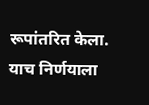रूपांतरित केला. याच निर्णयाला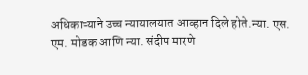अधिकाऱ्याने उच्च न्यायालयात आव्हान दिले होते.न्या. एस. एम. मोडक आणि न्या. संदीप मारणे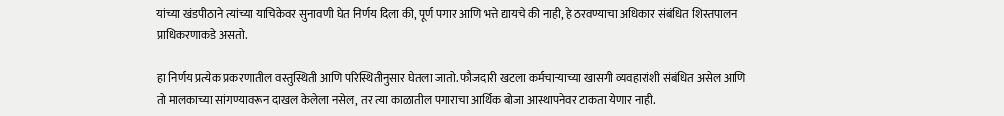यांच्या खंडपीठाने त्यांच्या याचिकेवर सुनावणी घेत निर्णय दिला की, पूर्ण पगार आणि भत्ते द्यायचे की नाही, हे ठरवण्याचा अधिकार संबंधित शिस्तपालन प्राधिकरणाकडे असतो.

हा निर्णय प्रत्येक प्रकरणातील वस्तुस्थिती आणि परिस्थितीनुसार घेतला जातो. फौजदारी खटला कर्मचाऱ्याच्या खासगी व्यवहारांशी संबंधित असेल आणि तो मालकाच्या सांगण्यावरून दाखल केलेला नसेल, तर त्या काळातील पगाराचा आर्थिक बोजा आस्थापनेवर टाकता येणार नाही.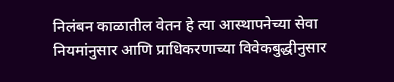निलंबन काळातील वेतन हे त्या आस्थापनेच्या सेवा नियमांनुसार आणि प्राधिकरणाच्या विवेकबुद्धीनुसार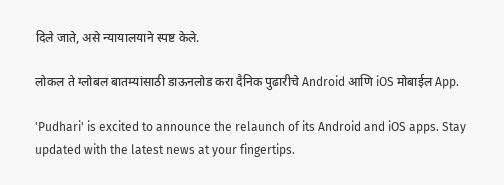दिले जाते, असे न्यायालयाने स्पष्ट केले.

लोकल ते ग्लोबल बातम्यांसाठी डाऊनलोड करा दैनिक पुढारीचे Android आणि iOS मोबाईल App.

'Pudhari' is excited to announce the relaunch of its Android and iOS apps. Stay updated with the latest news at your fingertips.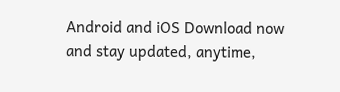Android and iOS Download now and stay updated, anytime,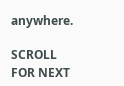anywhere.

SCROLL FOR NEXT